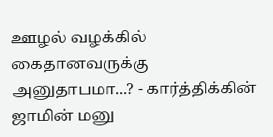ஊழல் வழக்கில் கைதானவருக்கு அனுதாபமா...? - கார்த்திக்கின் ஜாமின் மனு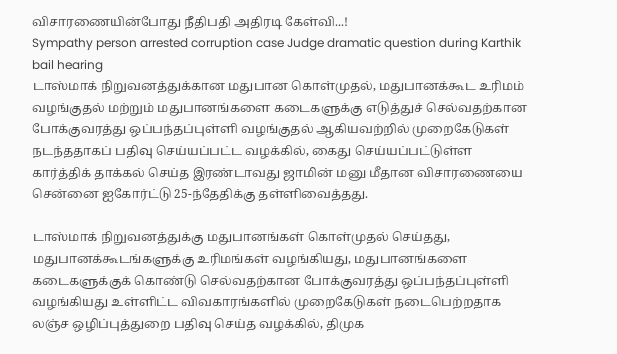விசாரணையின்போது நீதிபதி அதிரடி கேள்வி...!
Sympathy person arrested corruption case Judge dramatic question during Karthik bail hearing
டாஸ்மாக் நிறுவனத்துக்கான மதுபான கொள்முதல், மதுபானக்கூட உரிமம் வழங்குதல் மற்றும் மதுபானங்களை கடைகளுக்கு எடுத்துச் செல்வதற்கான போக்குவரத்து ஒப்பந்தப்புள்ளி வழங்குதல் ஆகியவற்றில் முறைகேடுகள் நடந்ததாகப் பதிவு செய்யப்பட்ட வழக்கில், கைது செய்யப்பட்டுள்ள கார்த்திக் தாக்கல் செய்த இரண்டாவது ஜாமின் மனு மீதான விசாரணையை சென்னை ஐகோர்ட்டு 25-ந்தேதிக்கு தள்ளிவைத்தது.

டாஸ்மாக் நிறுவனத்துக்கு மதுபானங்கள் கொள்முதல் செய்தது, மதுபானக்கூடங்களுக்கு உரிமங்கள் வழங்கியது, மதுபானங்களை கடைகளுக்குக் கொண்டு செல்வதற்கான போக்குவரத்து ஒப்பந்தப்புள்ளி வழங்கியது உள்ளிட்ட விவகாரங்களில் முறைகேடுகள் நடைபெற்றதாக லஞ்ச ஒழிப்புத்துறை பதிவு செய்த வழக்கில், திமுக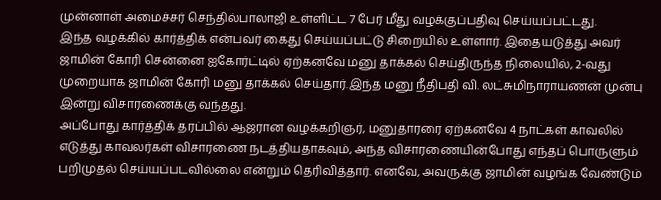முன்னாள் அமைச்சர் செந்தில்பாலாஜி உள்ளிட்ட 7 பேர் மீது வழக்குப்பதிவு செய்யப்பட்டது.
இந்த வழக்கில் கார்த்திக் என்பவர் கைது செய்யப்பட்டு சிறையில் உள்ளார். இதையடுத்து அவர் ஜாமின் கோரி சென்னை ஐகோர்ட்டில் ஏற்கனவே மனு தாக்கல் செய்திருந்த நிலையில், 2-வது முறையாக ஜாமின் கோரி மனு தாக்கல் செய்தார்.இந்த மனு நீதிபதி வி. லட்சுமிநாராயணன் முன்பு இன்று விசாரணைக்கு வந்தது.
அப்போது கார்த்திக் தரப்பில் ஆஜரான வழக்கறிஞர், மனுதாரரை ஏற்கனவே 4 நாட்கள் காவலில் எடுத்து காவலர்கள் விசாரணை நடத்தியதாகவும், அந்த விசாரணையின்போது எந்தப் பொருளும் பறிமுதல் செய்யப்படவில்லை என்றும் தெரிவித்தார். எனவே, அவருக்கு ஜாமின் வழங்க வேண்டும்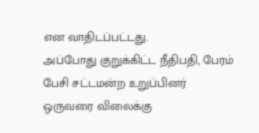என வாதிடப்பட்டது.
அப்போது குறுக்கிட்ட நீதிபதி, பேரம் பேசி சட்டமன்ற உறுப்பினர் ஒருவரை விலைக்கு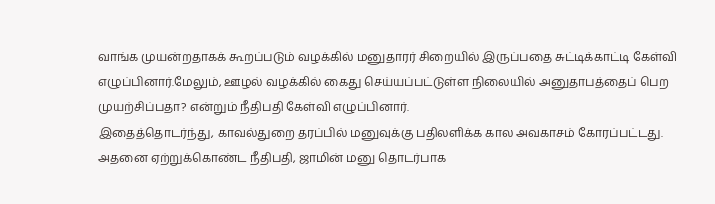வாங்க முயன்றதாகக் கூறப்படும் வழக்கில் மனுதாரர் சிறையில் இருப்பதை சுட்டிக்காட்டி கேள்வி எழுப்பினார்.மேலும், ஊழல் வழக்கில் கைது செய்யப்பட்டுள்ள நிலையில் அனுதாபத்தைப் பெற முயற்சிப்பதா? என்றும் நீதிபதி கேள்வி எழுப்பினார்.
இதைத்தொடர்ந்து, காவல்துறை தரப்பில் மனுவுக்கு பதிலளிக்க கால அவகாசம் கோரப்பட்டது. அதனை ஏற்றுக்கொண்ட நீதிபதி, ஜாமின் மனு தொடர்பாக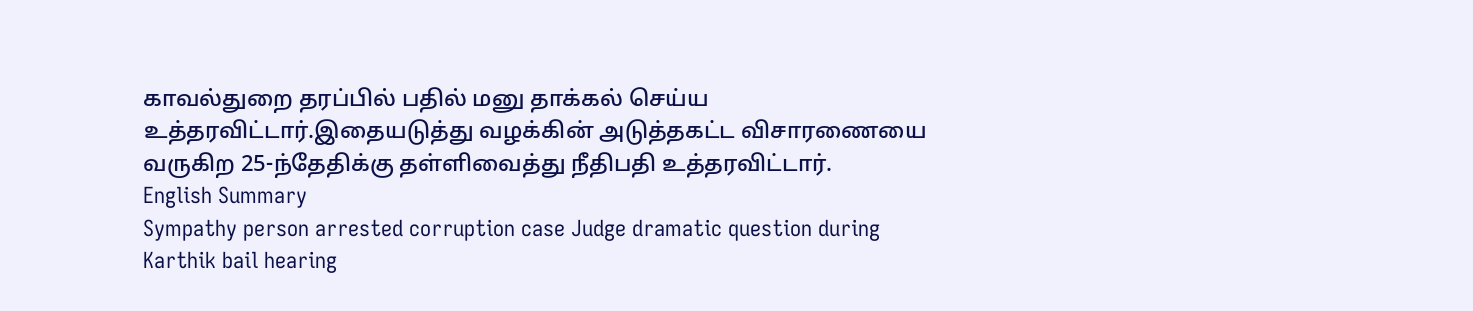காவல்துறை தரப்பில் பதில் மனு தாக்கல் செய்ய உத்தரவிட்டார்.இதையடுத்து வழக்கின் அடுத்தகட்ட விசாரணையை வருகிற 25-ந்தேதிக்கு தள்ளிவைத்து நீதிபதி உத்தரவிட்டார்.
English Summary
Sympathy person arrested corruption case Judge dramatic question during Karthik bail hearing